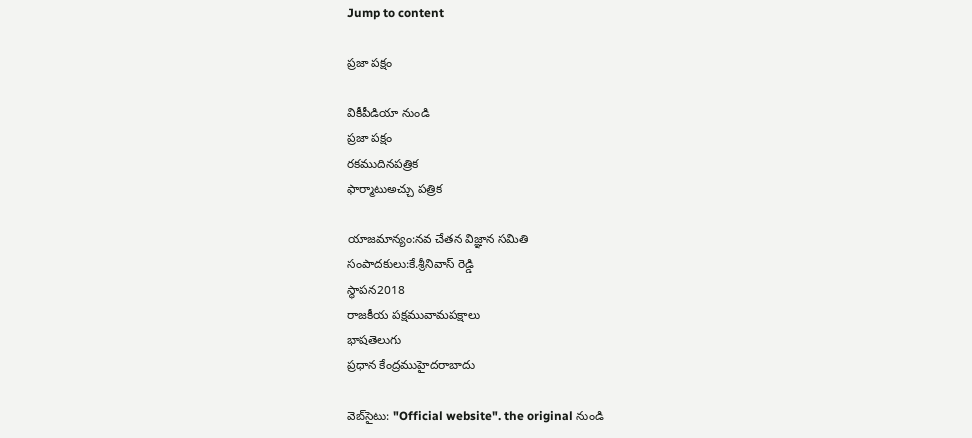Jump to content

ప్రజా పక్షం

వికీపీడియా నుండి
ప్రజా పక్షం
రకముదినపత్రిక
ఫార్మాటుఅచ్చు పత్రిక

యాజమాన్యం:నవ చేతన విజ్ఞాన సమితి
సంపాదకులు:కే.శ్రీనివాస్ రెడ్డి
స్థాపన2018
రాజకీయ పక్షమువామపక్షాలు
భాషతెలుగు
ప్రధాన కేంద్రముహైదరాబాదు

వెబ్‌సైటు: "Official website". the original నుండి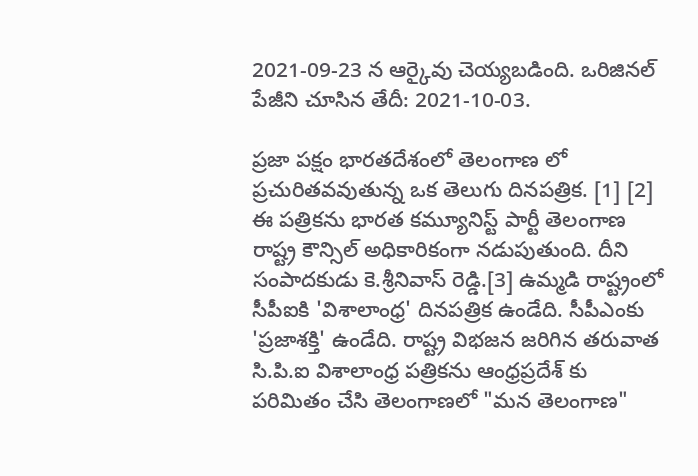2021-09-23 న ఆర్కైవు చెయ్యబడింది. ఒరిజినల్ పేజీని చూసిన తేదీ: 2021-10-03.

ప్రజా పక్షం భారతదేశంలో తెలంగాణ లో ప్రచురితవవుతున్న ఒక తెలుగు దినపత్రిక. [1] [2] ఈ పత్రికను భారత కమ్యూనిస్ట్ పార్టీ తెలంగాణ రాష్ట్ర కౌన్సిల్ అధికారికంగా నడుపుతుంది. దీని సంపాదకుడు కె.శ్రీనివాస్ రెడ్డి.[3] ఉమ్మడి రాష్ట్రంలో సీపీఐకి 'విశాలాంధ్ర' దినపత్రిక ఉండేది. సీపీఎంకు 'ప్రజాశక్తి' ఉండేది. రాష్ట్ర విభజన జరిగిన తరువాత సి.పి.ఐ విశాలాంధ్ర పత్రికను ఆంధ్రప్రదేశ్ కు పరిమితం చేసి తెలంగాణలో "మన తెలంగాణ"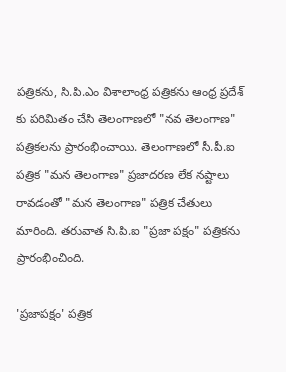పత్రికను, సి.పి.ఎం విశాలాంధ్ర పత్రికను ఆంధ్ర ప్రదేశ్ కు పరిమితం చేసి తెలంగాణలో "నవ తెలంగాణ" పత్రికలను ప్రారంభించాయి. తెలంగాణలో సీ.పీ.ఐ పత్రిక "మన తెలంగాణ" ప్రజాదరణ లేక నష్టాలు రావడంతో "మన తెలంగాణ" పత్రిక చేతులు మారింది. తరువాత సి.పి.ఐ "ప్రజా పక్షం" పత్రికను ప్రారంభించింది.

'ప్రజాపక్షం' పత్రిక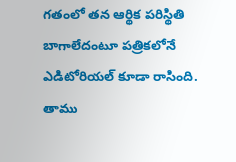గతంలో తన ఆర్థిక పరిస్థితి బాగాలేదంటూ పత్రికలోనే ఎడిటోరియల్‌ కూడా రాసింది. తాము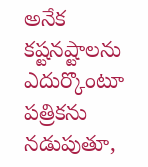అనేక కష్టనష్టాలను ఎదుర్కొంటూ పత్రికను నడుపుతూ,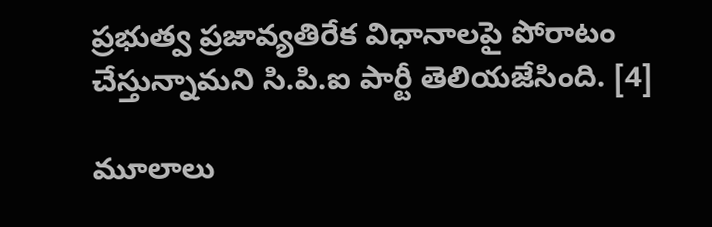ప్రభుత్వ ప్రజావ్యతిరేక విధానాలపై పోరాటం చేస్తున్నామని సి.పి.ఐ పార్టీ తెలియజేసింది. [4]

మూలాలు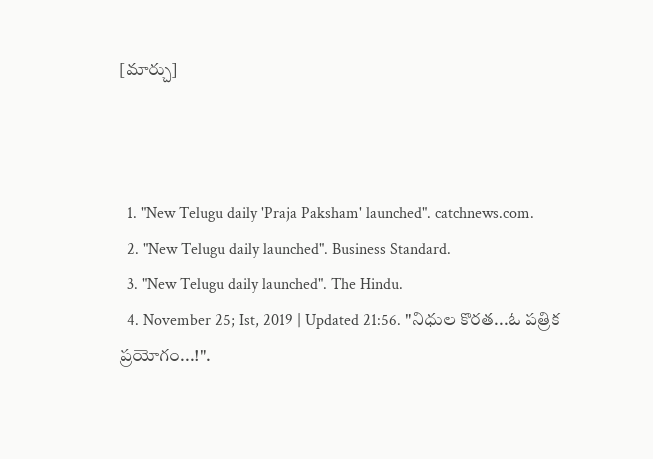[మార్చు]



  1. "New Telugu daily 'Praja Paksham' launched". catchnews.com.
  2. "New Telugu daily launched". Business Standard.
  3. "New Telugu daily launched". The Hindu.
  4. November 25; Ist, 2019 | Updated 21:56. "నిధుల కొరత...ఓ పత్రిక ప్రయోగం...!".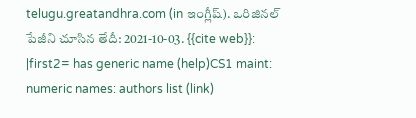telugu.greatandhra.com (in ఇంగ్లీష్). ఒరిజినల్ పేజీని చూసిన తేదీ: 2021-10-03. {{cite web}}: |first2= has generic name (help)CS1 maint: numeric names: authors list (link)